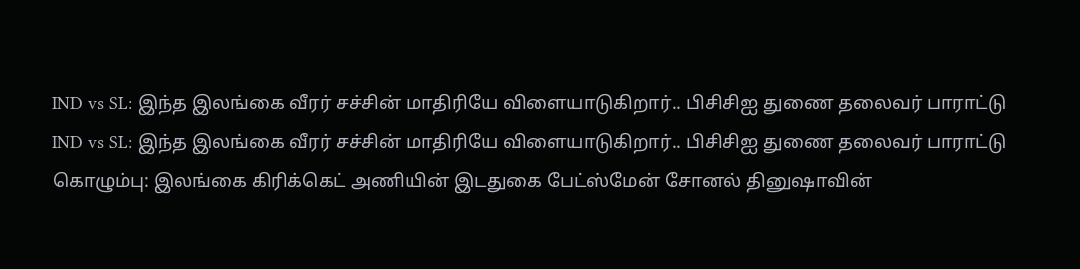IND vs SL: இந்த இலங்கை வீரர் சச்சின் மாதிரியே விளையாடுகிறார்.. பிசிசிஐ துணை தலைவர் பாராட்டு
IND vs SL: இந்த இலங்கை வீரர் சச்சின் மாதிரியே விளையாடுகிறார்.. பிசிசிஐ துணை தலைவர் பாராட்டு
கொழும்பு: இலங்கை கிரிக்கெட் அணியின் இடதுகை பேட்ஸ்மேன் சோனல் தினுஷாவின்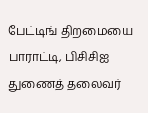பேட்டிங் திறமையை பாராட்டி, பிசிசிஐ துணைத் தலைவர்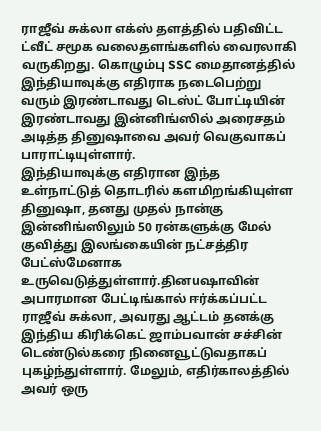ராஜீவ் சுக்லா எக்ஸ் தளத்தில் பதிவிட்ட ட்வீட் சமூக வலைதளங்களில் வைரலாகி வருகிறது. கொழும்பு SSC மைதானத்தில் இந்தியாவுக்கு எதிராக நடைபெற்று வரும் இரண்டாவது டெஸ்ட் போட்டியின் இரண்டாவது இன்னிங்ஸில் அரைசதம் அடித்த தினுஷாவை அவர் வெகுவாகப் பாராட்டியுள்ளார்.
இந்தியாவுக்கு எதிரான இந்த உள்நாட்டுத் தொடரில் களமிறங்கியுள்ள தினுஷா, தனது முதல் நான்கு இன்னிங்ஸிலும் 50 ரன்களுக்கு மேல் குவித்து இலங்கையின் நட்சத்திர பேட்ஸ்மேனாக உருவெடுத்துள்ளார்.தினuஷாவின் அபாரமான பேட்டிங்கால் ஈர்க்கப்பட்ட ராஜீவ் சுக்லா, அவரது ஆட்டம் தனக்கு இந்திய கிரிக்கெட் ஜாம்பவான் சச்சின் டெண்டுல்கரை நினைவூட்டுவதாகப் புகழ்ந்துள்ளார். மேலும், எதிர்காலத்தில் அவர் ஒரு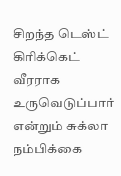சிறந்த டெஸ்ட் கிரிக்கெட் வீரராக உருவெடுப்பார் என்றும் சுக்லா நம்பிக்கை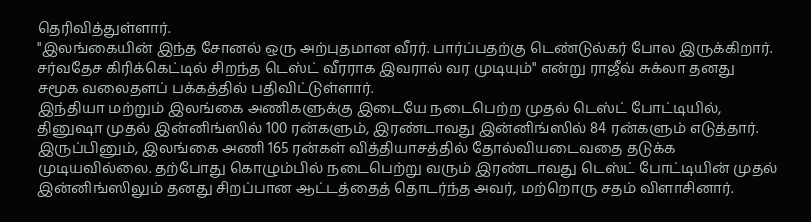தெரிவித்துள்ளார்.
"இலங்கையின் இந்த சோனல் ஒரு அற்புதமான வீரர். பார்ப்பதற்கு டெண்டுல்கர் போல இருக்கிறார். சர்வதேச கிரிக்கெட்டில் சிறந்த டெஸ்ட் வீரராக இவரால் வர முடியும்" என்று ராஜீவ் சுக்லா தனது சமூக வலைதளப் பக்கத்தில் பதிவிட்டுள்ளார்.
இந்தியா மற்றும் இலங்கை அணிகளுக்கு இடையே நடைபெற்ற முதல் டெஸ்ட் போட்டியில், தினுஷா முதல் இன்னிங்ஸில் 100 ரன்களும், இரண்டாவது இன்னிங்ஸில் 84 ரன்களும் எடுத்தார். இருப்பினும், இலங்கை அணி 165 ரன்கள் வித்தியாசத்தில் தோல்வியடைவதை தடுக்க முடியவில்லை. தற்போது கொழும்பில் நடைபெற்று வரும் இரண்டாவது டெஸ்ட் போட்டியின் முதல் இன்னிங்ஸிலும் தனது சிறப்பான ஆட்டத்தைத் தொடர்ந்த அவர், மற்றொரு சதம் விளாசினார்.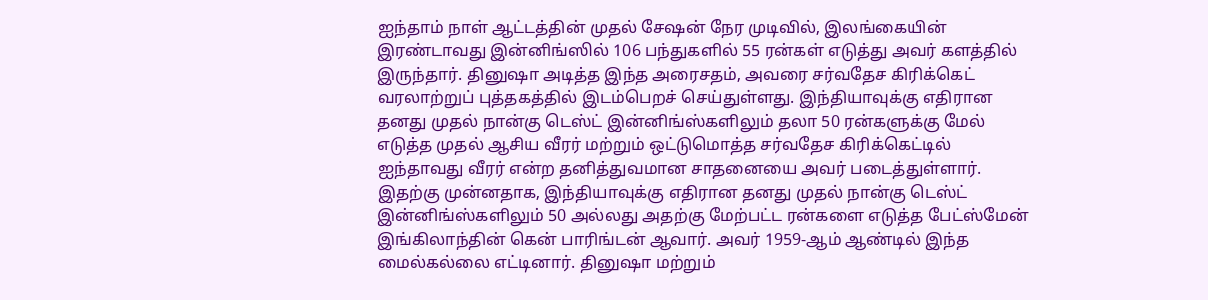ஐந்தாம் நாள் ஆட்டத்தின் முதல் சேஷன் நேர முடிவில், இலங்கையின் இரண்டாவது இன்னிங்ஸில் 106 பந்துகளில் 55 ரன்கள் எடுத்து அவர் களத்தில் இருந்தார். தினுஷா அடித்த இந்த அரைசதம், அவரை சர்வதேச கிரிக்கெட் வரலாற்றுப் புத்தகத்தில் இடம்பெறச் செய்துள்ளது. இந்தியாவுக்கு எதிரான தனது முதல் நான்கு டெஸ்ட் இன்னிங்ஸ்களிலும் தலா 50 ரன்களுக்கு மேல் எடுத்த முதல் ஆசிய வீரர் மற்றும் ஒட்டுமொத்த சர்வதேச கிரிக்கெட்டில் ஐந்தாவது வீரர் என்ற தனித்துவமான சாதனையை அவர் படைத்துள்ளார்.
இதற்கு முன்னதாக, இந்தியாவுக்கு எதிரான தனது முதல் நான்கு டெஸ்ட் இன்னிங்ஸ்களிலும் 50 அல்லது அதற்கு மேற்பட்ட ரன்களை எடுத்த பேட்ஸ்மேன் இங்கிலாந்தின் கென் பாரிங்டன் ஆவார். அவர் 1959-ஆம் ஆண்டில் இந்த மைல்கல்லை எட்டினார். தினுஷா மற்றும்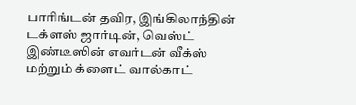பாரிங்டன் தவிர, இங்கிலாந்தின் டக்ளஸ் ஜார்டின், வெஸ்ட் இண்டீஸின் எவர்டன் வீக்ஸ் மற்றும் க்ளைட் வால்காட்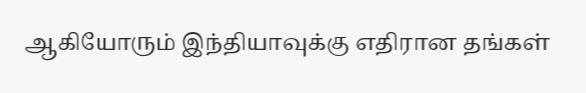ஆகியோரும் இந்தியாவுக்கு எதிரான தங்கள்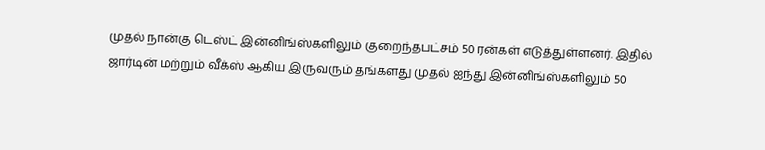முதல் நான்கு டெஸ்ட் இன்னிங்ஸ்களிலும் குறைந்தபட்சம் 50 ரன்கள் எடுத்துள்ளனர். இதில் ஜார்டின் மற்றும் வீக்ஸ் ஆகிய இருவரும் தங்களது முதல் ஐந்து இன்னிங்ஸ்களிலும் 50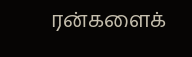ரன்களைக்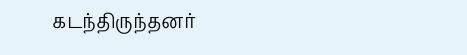கடந்திருந்தனர்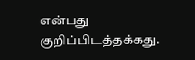என்பது குறிப்பிடத்தக்கது.